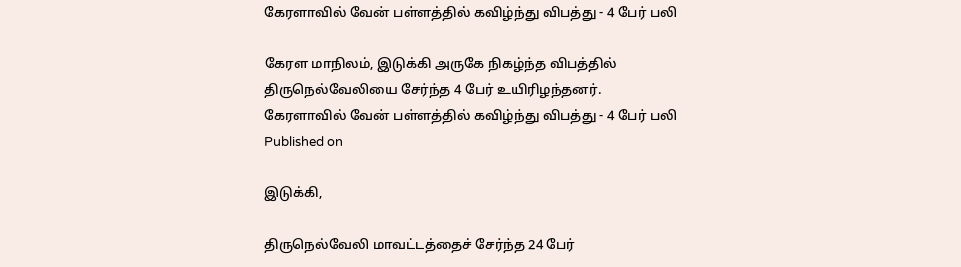கேரளாவில் வேன் பள்ளத்தில் கவிழ்ந்து விபத்து - 4 பேர் பலி

கேரள மாநிலம், இடுக்கி அருகே நிகழ்ந்த விபத்தில் திருநெல்வேலியை சேர்ந்த 4 பேர் உயிரிழந்தனர்.
கேரளாவில் வேன் பள்ளத்தில் கவிழ்ந்து விபத்து - 4 பேர் பலி
Published on

இடுக்கி,

திருநெல்வேலி மாவட்டத்தைச் சேர்ந்த 24 பேர்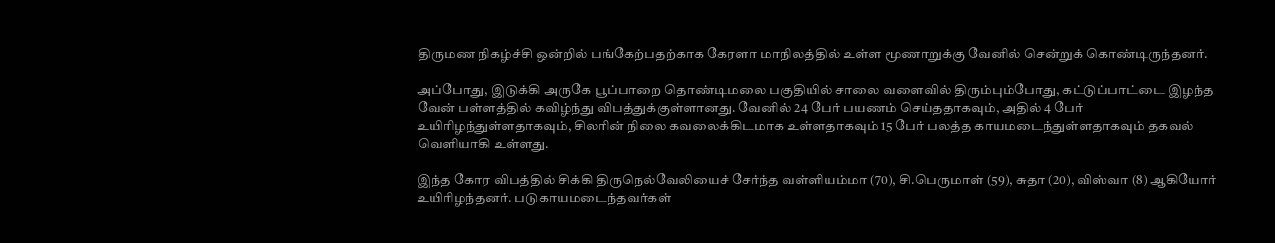திருமண நிகழ்ச்சி ஒன்றில் பங்கேற்பதற்காக கேரளா மாநிலத்தில் உள்ள மூணாறுக்கு வேனில் சென்றுக் கொண்டிருந்தனர்.

அப்போது, இடுக்கி அருகே பூப்பாறை தொண்டிமலை பகுதியில் சாலை வளைவில் திரும்பும்போது, கட்டுப்பாட்டை இழந்த வேன் பள்ளத்தில் கவிழ்ந்து விபத்துக்குள்ளானது. வேனில் 24 பேர் பயணம் செய்ததாகவும், அதில் 4 பேர் உயிரிழந்துள்ளதாகவும், சிலரின் நிலை கவலைக்கிடமாக உள்ளதாகவும் 15 பேர் பலத்த காயமடைந்துள்ளதாகவும் தகவல் வெளியாகி உள்ளது.

இந்த கோர விபத்தில் சிக்கி திருநெல்வேலியைச் சேர்ந்த வள்ளியம்மா (70), சி.பெருமாள் (59), சுதா (20), விஸ்வா (8) ஆகியோர் உயிரிழந்தனர். படுகாயமடைந்தவர்கள்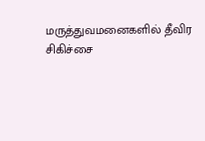மருத்துவமனைகளில் தீவிர சிகிச்சை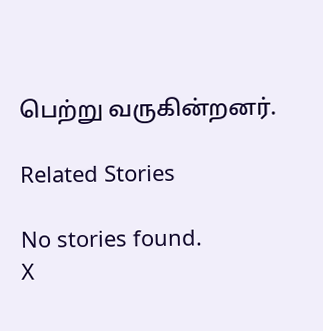பெற்று வருகின்றனர்.

Related Stories

No stories found.
X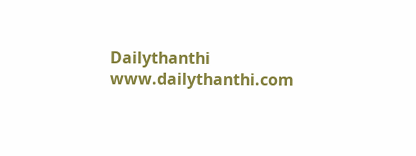Dailythanthi
www.dailythanthi.com